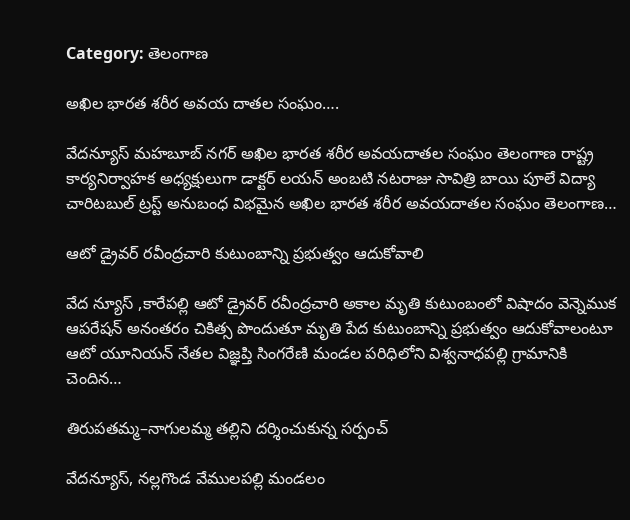Category: తెలంగాణ

అఖిల భారత శరీర అవయ దాతల సంఘం….

వేదన్యూస్ మహబూబ్ నగర్ అఖిల భారత శరీర అవయదాతల సంఘం తెలంగాణ రాష్ట్ర కార్యనిర్వాహక అధ్యక్షులుగా డాక్టర్ లయన్ అంబటి నటరాజు సావిత్రి బాయి పూలే విద్యా చారిటబుల్ ట్రస్ట్ అనుబంధ విభమైన అఖిల భారత శరీర అవయదాతల సంఘం తెలంగాణ…

ఆటో డ్రైవర్ రవీంద్రచారి కుటుంబాన్ని ప్రభుత్వం ఆదుకోవాలి

వేద న్యూస్ ,కారేపల్లి ఆటో డ్రైవర్ రవీంద్రచారి అకాల మృతి కుటుంబంలో విషాదం వెన్నెముక ఆపరేషన్ అనంతరం చికిత్స పొందుతూ మృతి పేద కుటుంబాన్ని ప్రభుత్వం ఆదుకోవాలంటూ ఆటో యూనియన్ నేతల విజ్ఞప్తి సింగరేణి మండల పరిధిలోని విశ్వనాధపల్లి గ్రామానికి చెందిన…

తిరుపతమ్మ–నాగులమ్మ తల్లిని దర్శించుకున్న సర్పంచ్

వేదన్యూస్, నల్లగొండ వేములపల్లి మండలం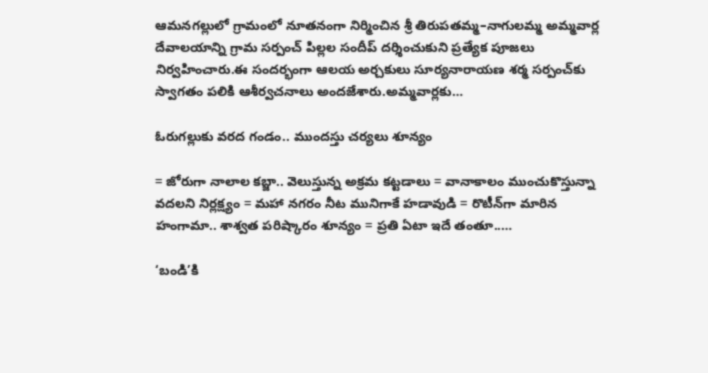ఆమనగల్లులో గ్రామంలో నూతనంగా నిర్మించిన శ్రీ తిరుపతమ్మ–నాగులమ్మ అమ్మవార్ల దేవాలయాన్ని గ్రామ సర్పంచ్ పిల్లల సందీప్ దర్శించుకుని ప్రత్యేక పూజలు నిర్వహించారు.ఈ సందర్భంగా ఆలయ అర్చకులు సూర్యనారాయణ శర్మ సర్పంచ్‌కు స్వాగతం పలికి ఆశీర్వచనాలు అందజేశారు.అమ్మవార్లకు…

ఓరుగల్లుకు వరద గండం.. ముందస్తు చర్యలు శూన్యం

= జోరుగా నాలాల కబ్జా.. వెలుస్తున్న అక్రమ కట్టడాలు = వానాకాలం ముంచుకొస్తున్నా వదలని నిర్లక్ష్యం = మహా నగరం నీట మునిగాకే హడావుడి = రొటీన్‌గా మారిన హంగామా.. శాశ్వత పరిష్కారం శూన్యం = ప్రతి ఏటా ఇదే తంతూ..…

‘బండి’కి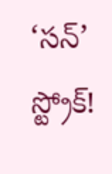‘సన్’ స్ట్రోక్!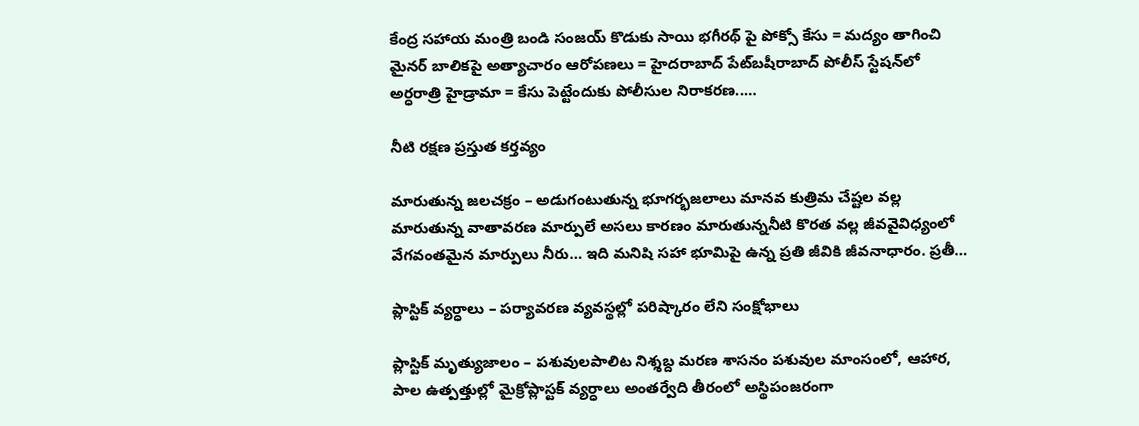కేంద్ర సహాయ మంత్రి బండి సంజయ్ కొడుకు సాయి భగీరథ్ పై పోక్సో కేసు = మద్యం తాగించి మైనర్ బాలికపై అత్యాచారం ఆరోపణలు = హైదరాబాద్ పేట్‌బషీరాబాద్ పోలీస్ స్టేషన్‌లో అర్ధరాత్రి హైడ్రామా = కేసు పెట్టేందుకు పోలీసుల నిరాకరణ..…

నీటి రక్షణ ప్రస్తుత కర్తవ్యం

మారుతున్న జలచక్రం – అడుగంటుతున్న భూగర్భజలాలు మానవ కుత్రిమ చేష్టల వల్ల మారుతున్న వాతావరణ మార్పులే అసలు కారణం మారుతున్ననీటి కొరత వల్ల జీవవైవిధ్యంలో వేగవంతమైన మార్పులు నీరు… ఇది మనిషి సహా భూమిపై ఉన్న ప్రతి జీవికి జీవనాధారం. ప్రతీ…

ప్లాస్టిక్ వ్యర్ధాలు – పర్యావరణ వ్యవస్థల్లో పరిష్కారం లేని సంక్షోభాలు

ప్లాస్టిక్ మృత్యుజాలం – పశువులపాలిట నిశ్శబ్ద మరణ శాసనం పశువుల మాంసంలో, ఆహార, పాల ఉత్పత్తుల్లో మైక్రోప్లాస్టక్ వ్యర్ధాలు అంతర్వేది తీరంలో అస్థిపంజరంగా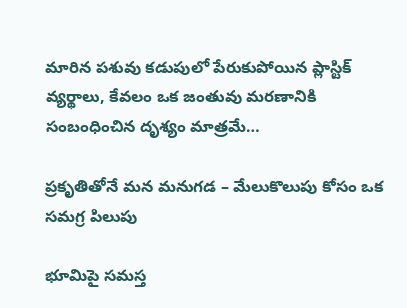మారిన పశువు కడుపులో పేరుకుపోయిన ప్లాస్టిక్ వ్యర్థాలు, కేవలం ఒక జంతువు మరణానికి సంబంధించిన దృశ్యం మాత్రమే…

ప్రకృతితోనే మన మనుగడ – మేలుకొలుపు కోసం ఒక సమగ్ర పిలుపు

భూమిపై సమస్త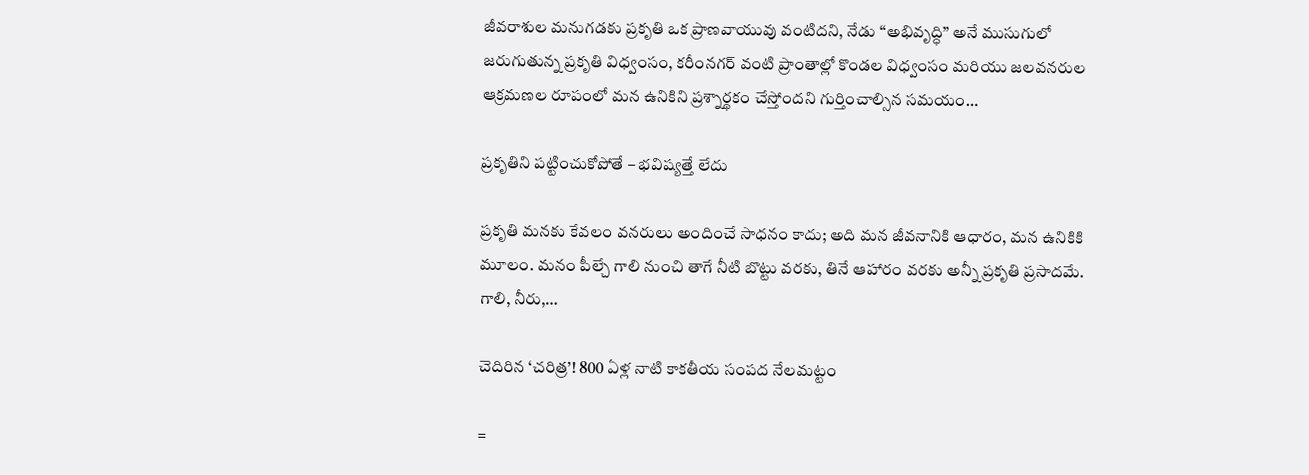జీవరాశుల మనుగడకు ప్రకృతి ఒక ప్రాణవాయువు వంటిదని, నేడు “అభివృద్ధి” అనే ముసుగులో జరుగుతున్న ప్రకృతి విధ్వంసం, కరీంనగర్ వంటి ప్రాంతాల్లో కొండల విధ్వంసం మరియు జలవనరుల ఆక్రమణల రూపంలో మన ఉనికిని ప్రశ్నార్థకం చేస్తోందని గుర్తించాల్సిన సమయం…

ప్రకృతిని పట్టించుకోపోతే – భవిష్యత్తే లేదు

ప్రకృతి మనకు కేవలం వనరులు అందించే సాధనం కాదు; అది మన జీవనానికి ఆధారం, మన ఉనికికి మూలం. మనం పీల్చే గాలి నుంచి తాగే నీటి బొట్టు వరకు, తినే ఆహారం వరకు అన్నీ ప్రకృతి ప్రసాదమే. గాలి, నీరు,…

చెదిరిన ‘చరిత్ర’! 800 ఏళ్ల నాటి కాకతీయ సంపద నేలమట్టం

=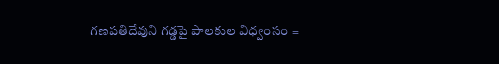గణపతిదేవుని గడ్డపై పాలకుల విధ్వంసం =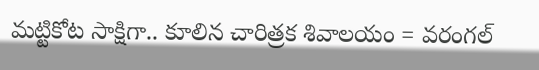మట్టికోట సాక్షిగా.. కూలిన చారిత్రక శివాలయం = వరంగల్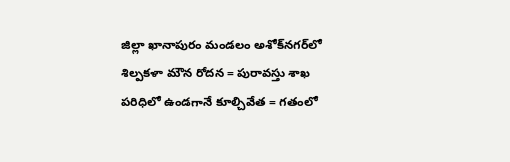జిల్లా ఖానాపురం మండలం అశోక్‌నగర్‌లో శిల్పకళా మౌన రోదన = పురావస్తు శాఖ పరిధిలో ఉండగానే కూల్చివేత = గతంలో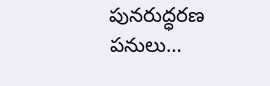పునరుద్ధరణ పనులు…